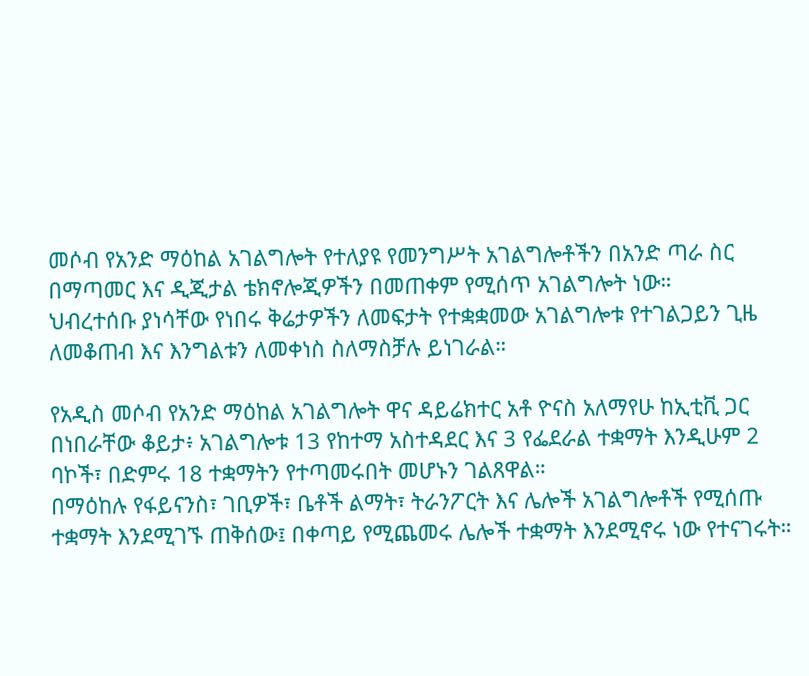መሶብ የአንድ ማዕከል አገልግሎት የተለያዩ የመንግሥት አገልግሎቶችን በአንድ ጣራ ስር በማጣመር እና ዲጂታል ቴክኖሎጂዎችን በመጠቀም የሚሰጥ አገልግሎት ነው።
ህብረተሰቡ ያነሳቸው የነበሩ ቅሬታዎችን ለመፍታት የተቋቋመው አገልግሎቱ የተገልጋይን ጊዜ ለመቆጠብ እና እንግልቱን ለመቀነስ ስለማስቻሉ ይነገራል።

የአዲስ መሶብ የአንድ ማዕከል አገልግሎት ዋና ዳይሬክተር አቶ ዮናስ አለማየሁ ከኢቲቪ ጋር በነበራቸው ቆይታ፥ አገልግሎቱ 13 የከተማ አስተዳደር እና 3 የፌደራል ተቋማት እንዲሁም 2 ባኮች፣ በድምሩ 18 ተቋማትን የተጣመሩበት መሆኑን ገልጸዋል።
በማዕከሉ የፋይናንስ፣ ገቢዎች፣ ቤቶች ልማት፣ ትራንፖርት እና ሌሎች አገልግሎቶች የሚሰጡ ተቋማት እንደሚገኙ ጠቅሰው፤ በቀጣይ የሚጨመሩ ሌሎች ተቋማት እንደሚኖሩ ነው የተናገሩት።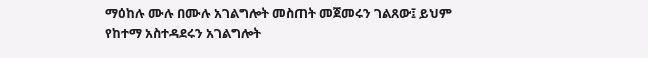ማዕከሉ ሙሉ በሙሉ አገልግሎት መስጠት መጀመሩን ገልጸው፤ ይህም የከተማ አስተዳደሩን አገልግሎት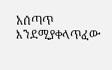አሰጣጥ እንደሚያቀላጥፈው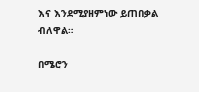እና እንደሚያዘምነው ይጠበቃል ብለዋል።

በሜሮን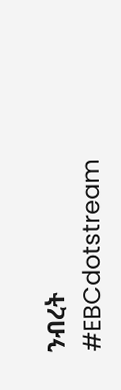ንብረት
#EBCdotstream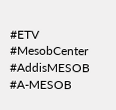#ETV #MesobCenter #AddisMESOB #A-MESOB